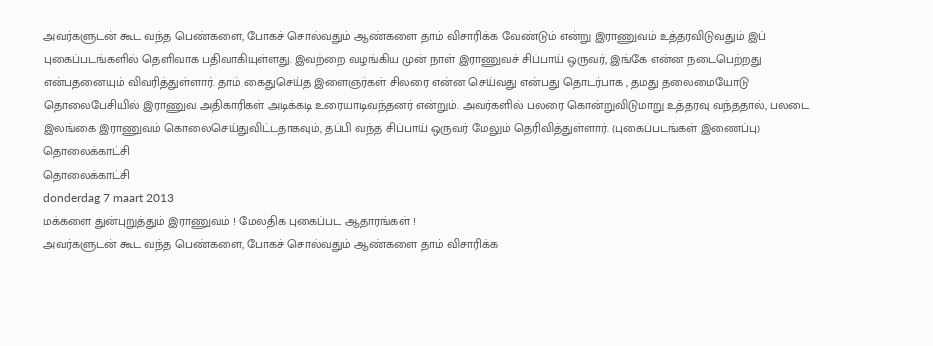அவர்களுடன் கூட வந்த பெண்களை, போகச் சொல்வதும் ஆண்களை தாம் விசாரிக்க வேண்டும் என்று இராணுவம் உத்தரவிடுவதும் இப் புகைப்படங்களில் தெளிவாக பதிவாகியுள்ளது. இவற்றை வழங்கிய முன் நாள் இராணுவச் சிப்பாய் ஒருவர், இங்கே என்ன நடைபெற்றது என்பதனையும் விவரித்துள்ளார். தாம் கைதுசெய்த இளைஞர்கள் சிலரை என்ன செய்வது என்பது தொடர்பாக , தமது தலைமையோடு தொலைபேசியில் இராணுவ அதிகாரிகள் அடிக்கடி உரையாடிவந்தனர் என்றும். அவர்களில் பலரை கொன்றுவிடுமாறு உத்தரவு வந்ததால், பலடை இலங்கை இராணுவம் கொலைசெய்துவிட்டதாகவும், தப்பி வந்த சிப்பாய் ஒருவர் மேலும் தெரிவித்துள்ளார். (புகைப்படங்கள் இணைப்பு)
தொலைக்காட்சி
தொலைக்காட்சி
donderdag 7 maart 2013
மக்களை துன்புறுத்தும் இராணுவம் ! மேலதிக புகைப்பட ஆதாரங்கள் !
அவர்களுடன் கூட வந்த பெண்களை, போகச் சொல்வதும் ஆண்களை தாம் விசாரிக்க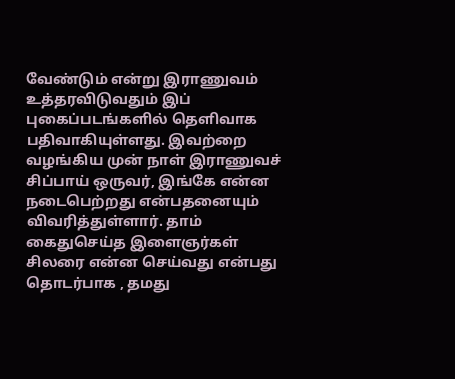வேண்டும் என்று இராணுவம் உத்தரவிடுவதும் இப் புகைப்படங்களில் தெளிவாக பதிவாகியுள்ளது. இவற்றை வழங்கிய முன் நாள் இராணுவச் சிப்பாய் ஒருவர், இங்கே என்ன நடைபெற்றது என்பதனையும் விவரித்துள்ளார். தாம் கைதுசெய்த இளைஞர்கள் சிலரை என்ன செய்வது என்பது தொடர்பாக , தமது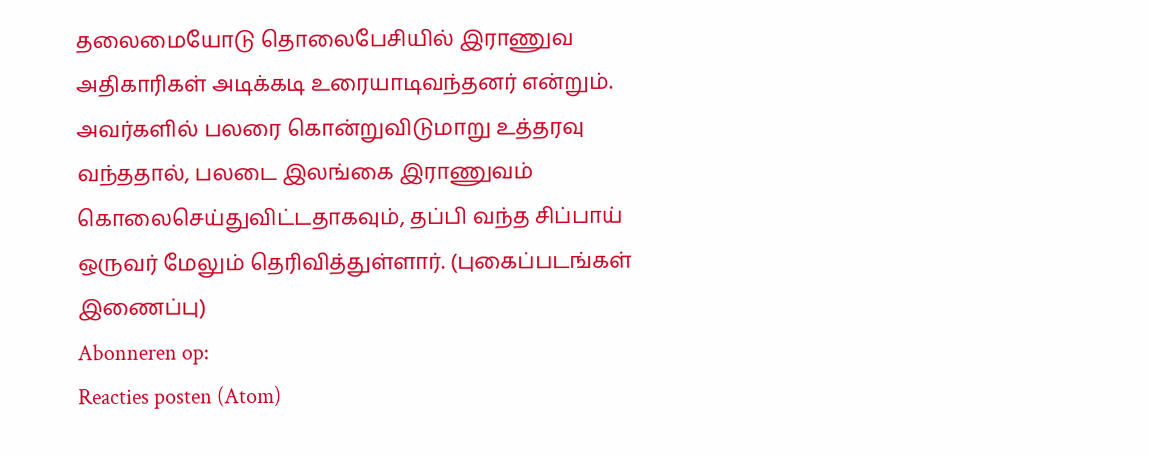தலைமையோடு தொலைபேசியில் இராணுவ அதிகாரிகள் அடிக்கடி உரையாடிவந்தனர் என்றும். அவர்களில் பலரை கொன்றுவிடுமாறு உத்தரவு வந்ததால், பலடை இலங்கை இராணுவம் கொலைசெய்துவிட்டதாகவும், தப்பி வந்த சிப்பாய் ஒருவர் மேலும் தெரிவித்துள்ளார். (புகைப்படங்கள் இணைப்பு)
Abonneren op:
Reacties posten (Atom)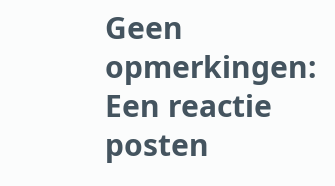Geen opmerkingen:
Een reactie posten